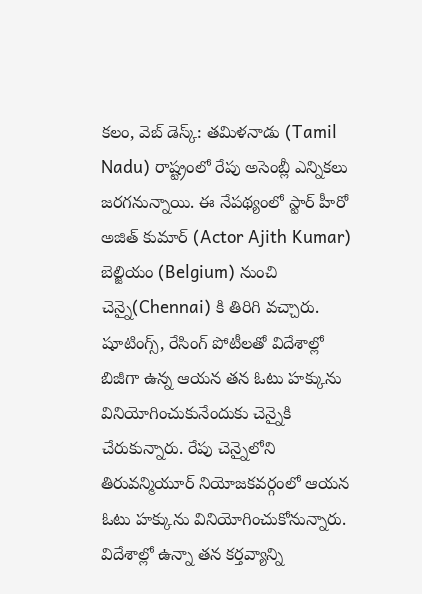కలం, వెబ్ డెస్క్: తమిళనాడు (Tamil Nadu) రాష్ట్రంలో రేపు అసెంబ్లీ ఎన్నికలు జరగనున్నాయి. ఈ నేపథ్యంలో స్టార్ హీరో అజిత్ కుమార్ (Actor Ajith Kumar) బెల్జియం (Belgium) నుంచి చెన్నై(Chennai) కి తిరిగి వచ్చారు. షూటింగ్స్, రేసింగ్ పోటీలతో విదేశాల్లో బిజీగా ఉన్న ఆయన తన ఓటు హక్కును వినియోగించుకునేందుకు చెన్నైకి చేరుకున్నారు. రేపు చెన్నైలోని తిరువన్మియూర్ నియోజకవర్గంలో ఆయన ఓటు హక్కును వినియోగించుకోనున్నారు. విదేశాల్లో ఉన్నా తన కర్తవ్యాన్ని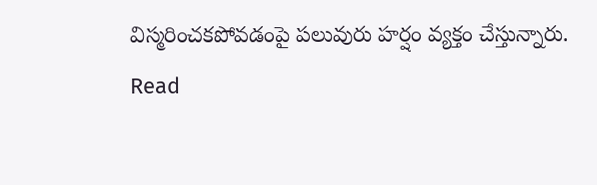విస్మరించకపోవడంపై పలువురు హర్షం వ్యక్తం చేస్తున్నారు.
Read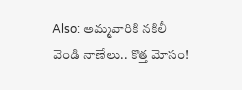Also: అమ్మవారికి నకిలీ వెండి నాణేలు.. కొత్త మోసం!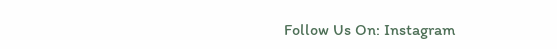Follow Us On: Instagram